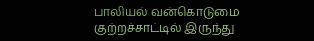பாலியல் வன்கொடுமை குற்றச்சாட்டில் இருந்து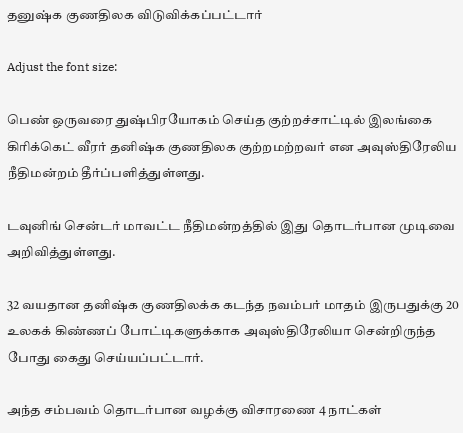தனுஷ்க குணதிலக விடுவிக்கப்பட்டார்

Adjust the font size:

பெண் ஒருவரை துஷ்பிரயோகம் செய்த குற்றச்சாட்டில் இலங்கை கிரிக்கெட் வீரர் தனிஷ்க குணதிலக குற்றமற்றவர் என அவுஸ்திரேலிய நீதிமன்றம் தீர்ப்பளித்துள்ளது.

டவுனிங் சென்டர் மாவட்ட நீதிமன்றத்தில் இது தொடர்பான முடிவை அறிவித்துள்ளது.

32 வயதான தனிஷ்க குணதிலக்க கடந்த நவம்பர் மாதம் இருபதுக்கு 20 உலகக் கிண்ணப் போட்டிகளுக்காக அவுஸ்திரேலியா சென்றிருந்த போது கைது செய்யப்பட்டார்.

அந்த சம்பவம் தொடர்பான வழக்கு விசாரணை 4 நாட்கள்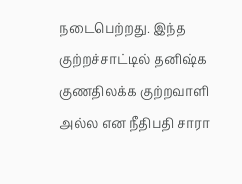நடைபெற்றது. இந்த குற்றச்சாட்டில் தனிஷ்க குணதிலக்க குற்றவாளி அல்ல என நீதிபதி சாரா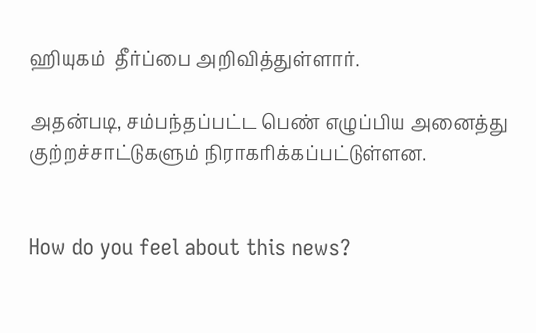ஹியுகம்  தீர்ப்பை அறிவித்துள்ளார்.

அதன்படி, சம்பந்தப்பட்ட பெண் எழுப்பிய அனைத்து குற்றச்சாட்டுகளும் நிராகரிக்கப்பட்டுள்ளன.


How do you feel about this news?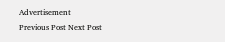Advertisement
Previous Post Next Post